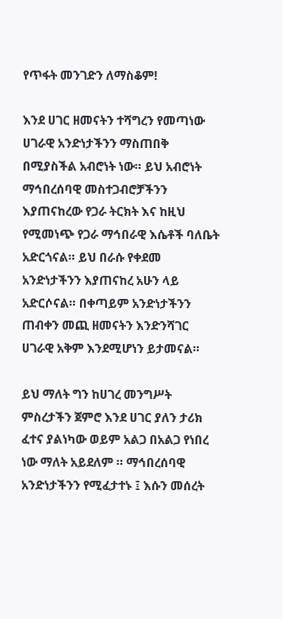የጥፋት መንገድን ለማስቆም!

እንደ ሀገር ዘመናትን ተሻግረን የመጣነው ሀገራዊ አንድነታችንን ማስጠበቅ በሚያስችል አብሮነት ነው። ይህ አብሮነት ማኅበረሰባዊ መስተጋብሮቻችንን እያጠናከረው የጋራ ትርክት እና ከዚህ የሚመነጭ የጋራ ማኅበራዊ እሴቶች ባለቤት አድርጎናል። ይህ በራሱ የቀደመ አንድነታችንን እያጠናከረ አሁን ላይ አድርሶናል። በቀጣይም አንድነታችንን ጠብቀን መጪ ዘመናትን እንድንሻገር ሀገራዊ አቅም እንደሚሆነን ይታመናል።

ይህ ማለት ግን ከሀገረ መንግሥት ምስረታችን ጀምሮ እንደ ሀገር ያለን ታሪክ ፈተና ያልነካው ወይም አልጋ በአልጋ የነበረ ነው ማለት አይደለም ። ማኅበረሰባዊ አንድነታችንን የሚፈታተኑ ፤ እሱን መሰረት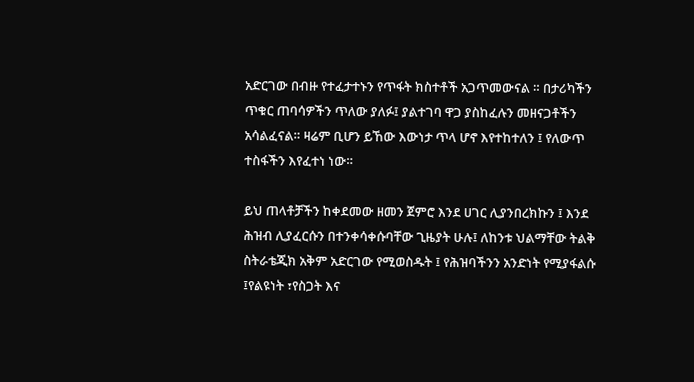አድርገው በብዙ የተፈታተኑን የጥፋት ክስተቶች አጋጥመውናል ። በታሪካችን ጥቁር ጠባሳዎችን ጥለው ያለፉ፤ ያልተገባ ዋጋ ያስከፈሉን መዘናጋቶችን አሳልፈናል። ዛሬም ቢሆን ይኸው እውነታ ጥላ ሆኖ እየተከተለን ፤ የለውጥ ተስፋችን እየፈተነ ነው።

ይህ ጠላቶቻችን ከቀደመው ዘመን ጀምሮ እንደ ሀገር ሊያንበረክኩን ፤ እንደ ሕዝብ ሊያፈርሱን በተንቀሳቀሱባቸው ጊዜያት ሁሉ፤ ለከንቱ ህልማቸው ትልቅ ስትራቴጂክ አቅም አድርገው የሚወስዱት ፤ የሕዝባችንን አንድነት የሚያፋልሱ ፤የልዩነት ፣የስጋት እና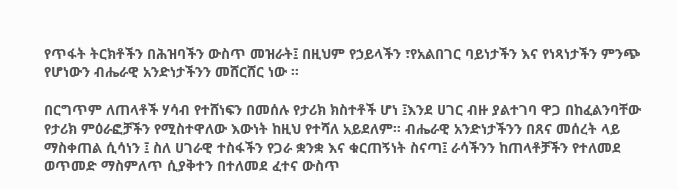የጥፋት ትርክቶችን በሕዝባችን ውስጥ መዝራት፤ በዚህም የኃይላችን ፣የአልበገር ባይነታችን እና የነጻነታችን ምንጭ የሆነውን ብሔራዊ አንድነታችንን መሸርሸር ነው ።

በርግጥም ለጠላቶች ሃሳብ የተሸነፍን በመሰሉ የታሪክ ክስተቶች ሆነ ፤እንደ ሀገር ብዙ ያልተገባ ዋጋ በከፈልንባቸው የታሪክ ምዕራፎቻችን የሚስተዋለው እውነት ከዚህ የተሻለ አይደለም። ብሔራዊ አንድነታችንን በጸና መሰረት ላይ ማስቀጠል ሲሳነን ፤ ስለ ሀገራዊ ተስፋችን የጋራ ቋንቋ እና ቁርጠኝነት ስናጣ፤ ራሳችንን ከጠላቶቻችን የተለመደ ወጥመድ ማስምለጥ ሲያቅተን በተለመደ ፈተና ውስጥ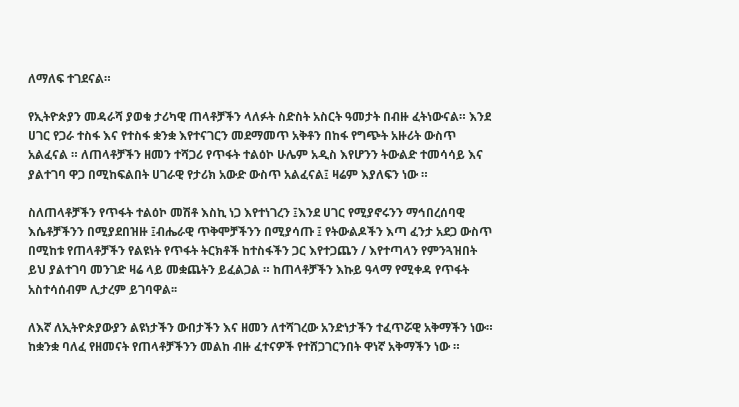ለማለፍ ተገደናል።

የኢትዮጵያን መዳራሻ ያወቁ ታሪካዊ ጠላቶቻችን ላለፉት ስድስት አስርት ዓመታት በብዙ ፈትነውናል። እንደ ሀገር የጋራ ተስፋ እና የተስፋ ቋንቋ እየተናገርን መደማመጥ አቅቶን በከፋ የግጭት አዙሪት ውስጥ አልፈናል ። ለጠላቶቻችን ዘመን ተሻጋሪ የጥፋት ተልዕኮ ሁሌም አዲስ እየሆንን ትውልድ ተመሳሳይ እና ያልተገባ ዋጋ በሚከፍልበት ሀገራዊ የታሪክ አውድ ውስጥ አልፈናል፤ ዛሬም እያለፍን ነው ።

ስለጠላቶቻችን የጥፋት ተልዕኮ መሽቶ እስኪ ነጋ እየተነገረን ፤እንደ ሀገር የሚያኖሩንን ማኅበረሰባዊ እሴቶቻችንን በሚያደበዝዙ ፤ብሔራዊ ጥቅሞቻችንን በሚያሳጡ ፤ የትውልዶችን እጣ ፈንታ አደጋ ውስጥ በሚከቱ የጠላቶቻችን የልዩነት የጥፋት ትርክቶች ከተስፋችን ጋር እየተጋጨን / እየተጣላን የምንጓዝበት ይህ ያልተገባ መንገድ ዛሬ ላይ መቋጨትን ይፈልጋል ። ከጠላቶቻችን እኩይ ዓላማ የሚቀዳ የጥፋት አስተሳሰብም ሊታረም ይገባዋል፡፡

ለእኛ ለኢትዮጵያውያን ልዩነታችን ውበታችን እና ዘመን ለተሻገረው አንድነታችን ተፈጥሯዊ አቅማችን ነው። ከቋንቋ ባለፈ የዘመናት የጠላቶቻችንን መልከ ብዙ ፈተናዎች የተሸጋገርንበት ዋነኛ አቅማችን ነው ።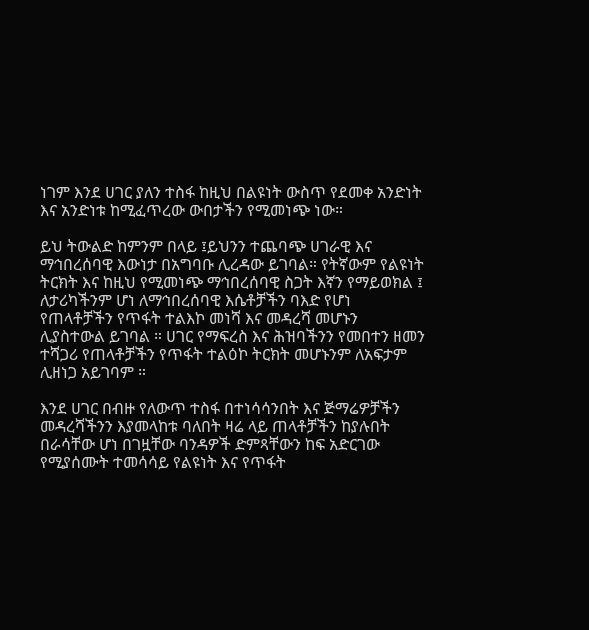ነገም እንደ ሀገር ያለን ተስፋ ከዚህ በልዩነት ውስጥ የደመቀ አንድነት እና አንድነቱ ከሚፈጥረው ውበታችን የሚመነጭ ነው።

ይህ ትውልድ ከምንም በላይ ፤ይህንን ተጨባጭ ሀገራዊ እና ማኅበረሰባዊ እውነታ በአግባቡ ሊረዳው ይገባል። የትኛውም የልዩነት ትርክት እና ከዚህ የሚመነጭ ማኅበረሰባዊ ስጋት እኛን የማይወክል ፤ ለታሪካችንም ሆነ ለማኅበረሰባዊ እሴቶቻችን ባእድ የሆነ የጠላቶቻችን የጥፋት ተልእኮ መነሻ እና መዳረሻ መሆኑን ሊያስተውል ይገባል ። ሀገር የማፍረስ እና ሕዝባችንን የመበተን ዘመን ተሻጋሪ የጠላቶቻችን የጥፋት ተልዕኮ ትርክት መሆኑንም ለአፍታም ሊዘነጋ አይገባም ።

እንደ ሀገር በብዙ የለውጥ ተስፋ በተነሳሳንበት እና ጅማሬዎቻችን መዳረሻችንን እያመላከቱ ባለበት ዛሬ ላይ ጠላቶቻችን ከያሉበት በራሳቸው ሆነ በገዟቸው ባንዳዎች ድምጻቸውን ከፍ አድርገው የሚያሰሙት ተመሳሳይ የልዩነት እና የጥፋት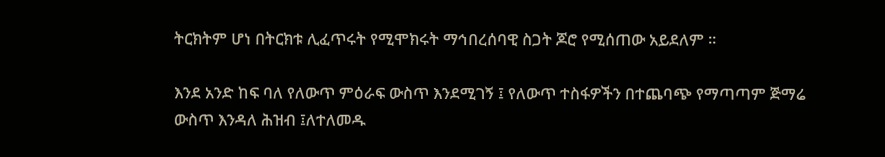ትርክትም ሆነ በትርክቱ ሊፈጥሩት የሚሞክሩት ማኅበረሰባዊ ስጋት ጆሮ የሚሰጠው አይደለም ።

እንደ አንድ ከፍ ባለ የለውጥ ምዕራፍ ውስጥ እንደሚገኝ ፤ የለውጥ ተስፋዎችን በተጨባጭ የማጣጣም ጅማሬ ውስጥ እንዳለ ሕዝብ ፤ለተለመዱ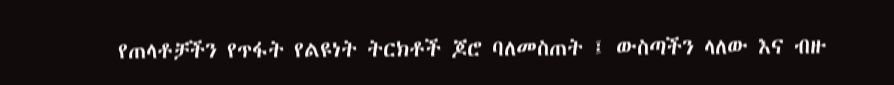የጠላቶቻችን የጥፋት የልዩነት ትርክቶች ጆሮ ባለመስጠት ፤ ውስጣችን ላለው እና ብዙ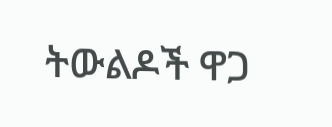ትውልዶች ዋጋ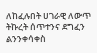ለከፈሉበት ሀገራዊ ለውጥ ትኩረት ሰጥተንና ደግፈን ልንንቀሳቀስ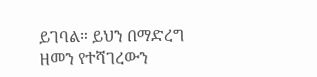ይገባል። ይህን በማድረግ ዘመን የተሻገረውን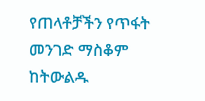የጠላቶቻችን የጥፋት መንገድ ማስቆም ከትውልዱ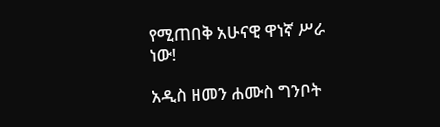የሚጠበቅ አሁናዊ ዋነኛ ሥራ ነው!

አዲስ ዘመን ሐሙስ ግንቦት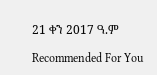21 ቀን 2017 ዓ.ም

Recommended For You